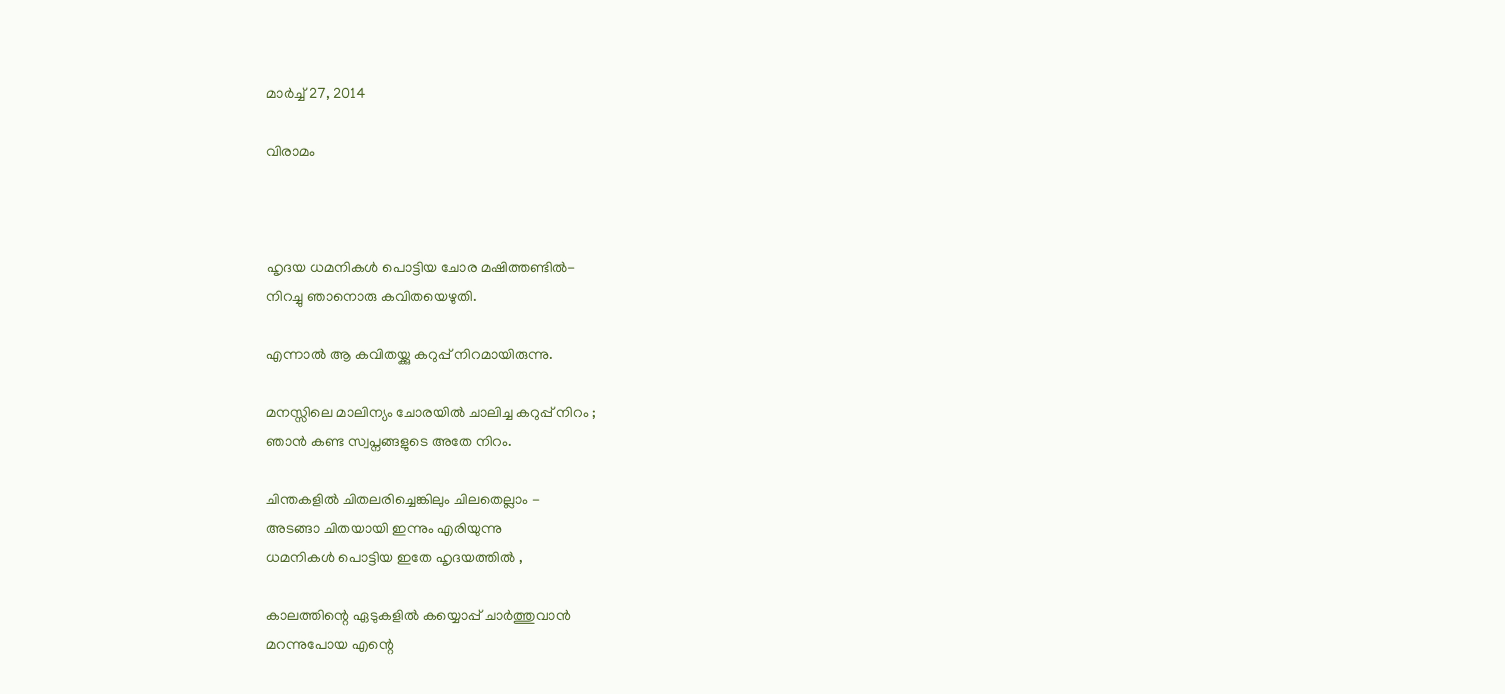മാർച്ച് 27, 2014

വിരാമം



ഹൃദയ ധമനികൾ പൊട്ടിയ ചോര മഷിത്തണ്ടിൽ-
നിറച്ചു ഞാനൊരു കവിതയെഴുതി.

എന്നാൽ ആ കവിതയ്ക്കു കറുപ്പ് നിറമായിരുന്നു.

മനസ്സിലെ മാലിന്യം ചോരയിൽ ചാലിച്ച കറുപ്പ് നിറം ;
ഞാൻ കണ്ട സ്വപ്നങ്ങളുടെ അതേ നിറം.

ചിന്തകളിൽ ചിതലരിച്ചെങ്കിലും ചിലതെല്ലാം -
അടങ്ങാ ചിതയായി ഇന്നും എരിയുന്നു
ധമനികൾ പൊട്ടിയ ഇതേ ഹൃദയത്തിൽ ,

കാലത്തിന്റെ ഏടുകളിൽ കയ്യൊപ്പ് ചാർത്തുവാൻ
മറന്നുപോയ എന്റെ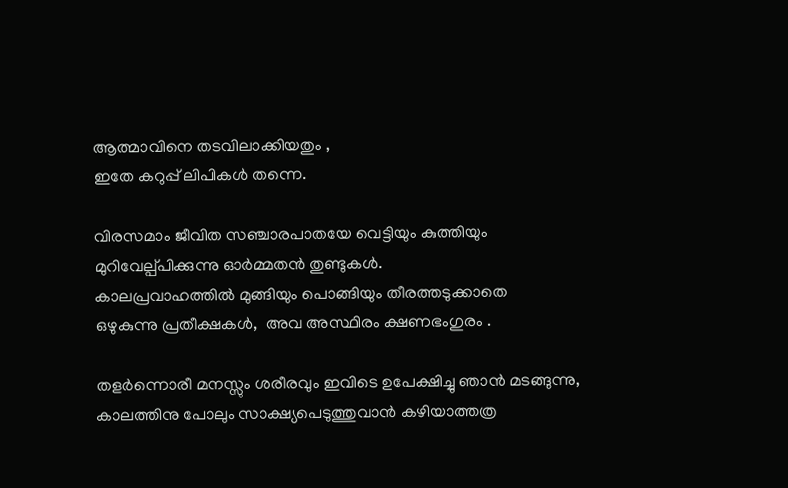ആത്മാവിനെ തടവിലാക്കിയതും ,
ഇതേ കറുപ്പ് ലിപികൾ തന്നെ.

വിരസമാം ജീവിത സഞ്ചാരപാതയേ വെട്ടിയും കുത്തിയും
മുറിവേല്പ്പിക്കുന്നു ഓർമ്മതൻ തുണ്ടുകൾ.
കാലപ്രവാഹത്തിൽ മുങ്ങിയും പൊങ്ങിയും തീരത്തടുക്കാതെ
ഒഴുകുന്നു പ്രതീക്ഷകൾ,  അവ അസ്ഥിരം ക്ഷണഭംഗുരം .

തളർന്നൊരീ മനസ്സും ശരീരവും ഇവിടെ ഉപേക്ഷിച്ചു ഞാൻ മടങ്ങുന്നു,
കാലത്തിനു പോലും സാക്ഷ്യപെടുത്തുവാൻ കഴിയാത്തത്ര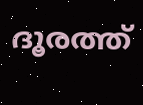ദൂരത്ത്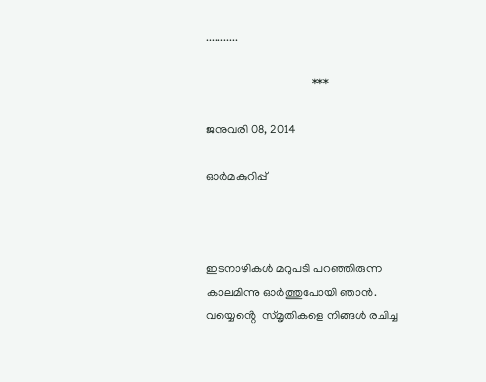...........

                                    ***

ജനുവരി 08, 2014

ഓർമകുറിപ്പ്



ഇടനാഴികൾ മറുപടി പറഞ്ഞിരുന്ന
കാലമിന്നു ഓർത്തുപോയി ഞാൻ.
വയ്യെൻ്റെ  സ്മൃതികളെ നിങ്ങൾ രചിച്ച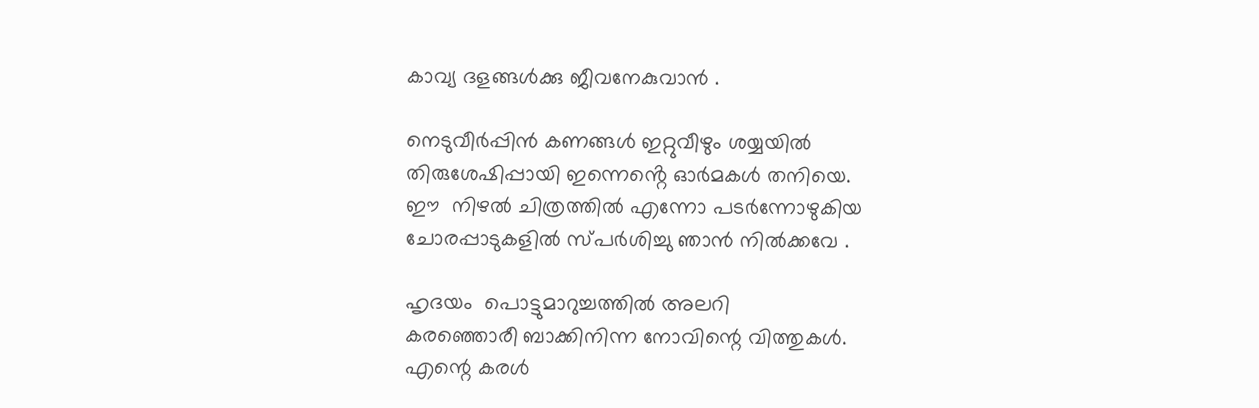കാവ്യ ദളങ്ങൾക്കു ജീവനേകുവാൻ .

നെടുവീർപ്പിൻ കണങ്ങൾ ഇറ്റുവീഴും ശയ്യയിൽ
തിരുശേഷിപ്പായി ഇന്നെൻ്റെ ഓർമകൾ തനിയെ.
ഈ  നിഴൽ ചിത്രത്തിൽ എന്നോ പടർന്നോഴുകിയ
ചോരപ്പാടുകളിൽ സ്പർശിച്ചു ഞാൻ നിൽക്കവേ .

ഹൃദയം  പൊട്ടുമാറുച്ചത്തിൽ അലറി
കരഞ്ഞൊരീ ബാക്കിനിന്ന നോവിന്റെ വിത്തുകൾ.
എന്റെ കരൾ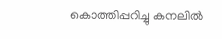കൊത്തിപ്പറിച്ചു കനലിൽ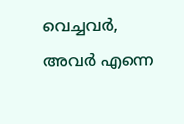വെച്ചവർ,
അവർ എന്നെ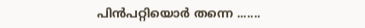പിൻപറ്റിയൊർ തന്നെ .......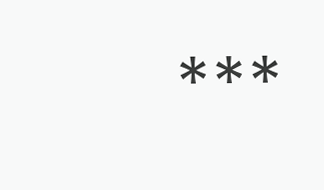***